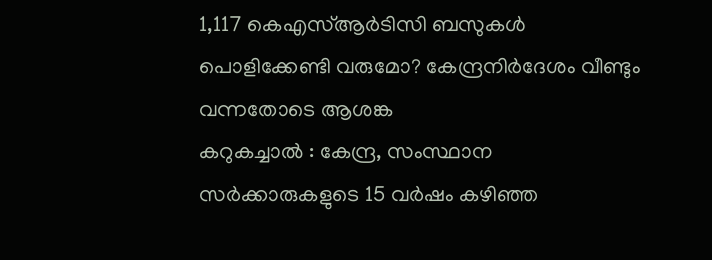1,117 കെഎസ്ആർടിസി ബസുകൾ പൊളിക്കേണ്ടി വരുമോ? കേന്ദ്രനിർദേശം വീണ്ടും വന്നതോടെ ആശങ്ക
കറുകച്ചാൽ : കേന്ദ്ര, സംസ്ഥാന സർക്കാരുകളുടെ 15 വർഷം കഴിഞ്ഞ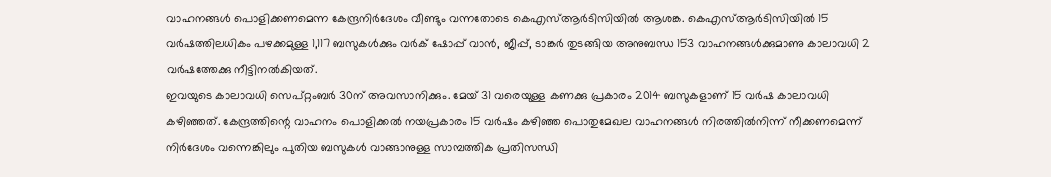വാഹനങ്ങൾ പൊളിക്കണമെന്ന കേന്ദ്രനിർദേശം വീണ്ടും വന്നതോടെ കെഎസ്ആർടിസിയിൽ ആശങ്ക. കെഎസ്ആർടിസിയിൽ 15 വർഷത്തിലധികം പഴക്കമുള്ള 1,117 ബസുകൾക്കും വർക് ഷോപ്പ് വാൻ, ജീപ്പ്, ടാങ്കർ തുടങ്ങിയ അനുബന്ധ 153 വാഹനങ്ങൾക്കുമാണു കാലാവധി 2 വർഷത്തേക്കു നീട്ടിനൽകിയത്.
ഇവയുടെ കാലാവധി സെപ്റ്റംബർ 30ന് അവസാനിക്കും. മേയ് 31 വരെയുള്ള കണക്കു പ്രകാരം 2014 ബസുകളാണ് 15 വർഷ കാലാവധി കഴിഞ്ഞത്. കേന്ദ്രത്തിന്റെ വാഹനം പൊളിക്കൽ നയപ്രകാരം 15 വർഷം കഴിഞ്ഞ പൊതുമേഖല വാഹനങ്ങൾ നിരത്തിൽനിന്ന് നീക്കണമെന്ന് നിർദേശം വന്നെങ്കിലും പുതിയ ബസുകൾ വാങ്ങാനുള്ള സാമ്പത്തിക പ്രതിസന്ധി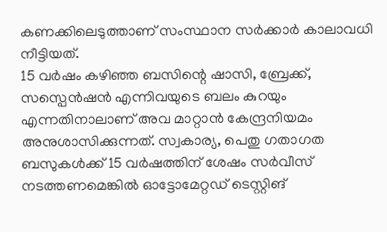കണക്കിലെടുത്താണ് സംസ്ഥാന സർക്കാർ കാലാവധി നീട്ടിയത്.
15 വർഷം കഴിഞ്ഞ ബസിന്റെ ഷാസി, ബ്രേക്ക്, സസ്പെൻഷൻ എന്നിവയുടെ ബലം കുറയും എന്നതിനാലാണ് അവ മാറ്റാൻ കേന്ദ്രനിയമം അനുശാസിക്കുന്നത്. സ്വകാര്യ, പെതു ഗതാഗത ബസുകൾക്ക് 15 വർഷത്തിന് ശേഷം സർവീസ് നടത്തണമെങ്കിൽ ഓട്ടോമേറ്റഡ് ടെസ്റ്റിങ്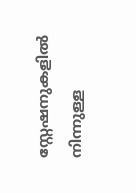സ്റ്റേഷനുകളിൽ നിന്നുള്ള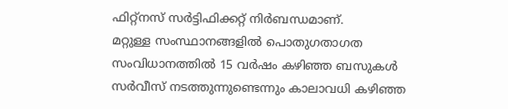ഫിറ്റ്നസ് സർട്ടിഫിക്കറ്റ് നിർബന്ധമാണ്.
മറ്റുള്ള സംസ്ഥാനങ്ങളിൽ പൊതുഗതാഗത സംവിധാനത്തിൽ 15 വർഷം കഴിഞ്ഞ ബസുകൾ സർവീസ് നടത്തുന്നുണ്ടെന്നും കാലാവധി കഴിഞ്ഞ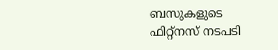ബസുകളുടെ ഫിറ്റ്നസ് നടപടി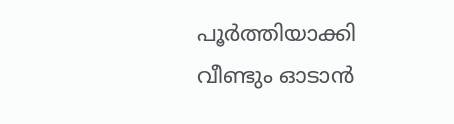പൂർത്തിയാക്കി വീണ്ടും ഓടാൻ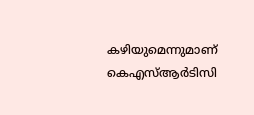കഴിയുമെന്നുമാണ് കെഎസ്ആർടിസി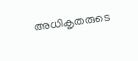അധികൃതരുടെ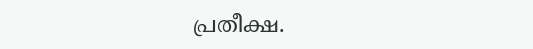പ്രതീക്ഷ.